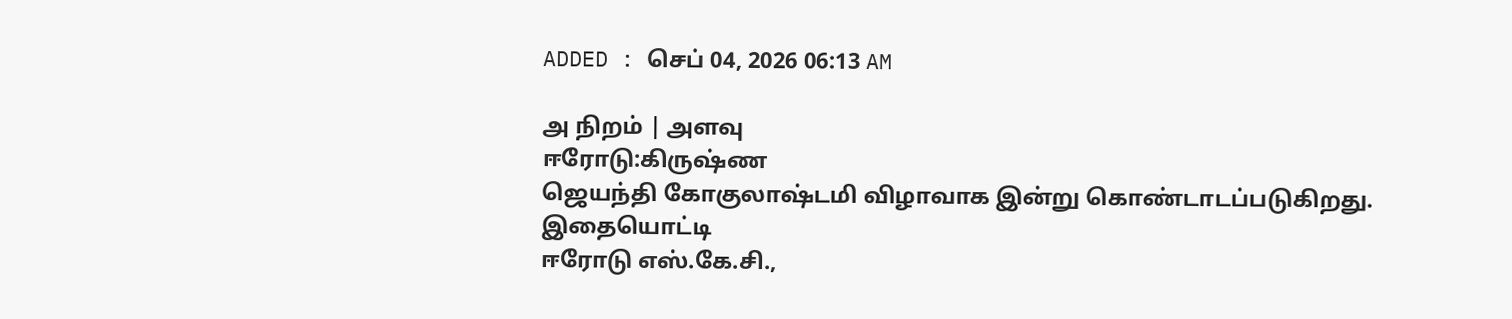ADDED : செப் 04, 2026 06:13 AM

அ நிறம் | அளவு
ஈரோடு:கிருஷ்ண
ஜெயந்தி கோகுலாஷ்டமி விழாவாக இன்று கொண்டாடப்படுகிறது.
இதையொட்டி
ஈரோடு எஸ்.கே.சி.,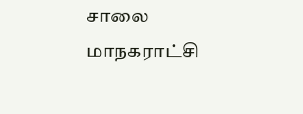சாலை மாநகராட்சி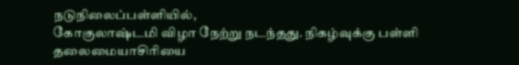நடுநிலைப்பள்ளியில்,
கோகுலாஷ்டமி விழா நேற்று நடந்தது. நிகழ்வுக்கு பள்ளி தலைமையாசிரியை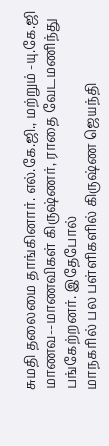சுமதி தலைமை தாங்கினார். எல்.கே.ஜி., மற்றும் -யு.கே.ஜி
மாணவ--மாணவிகள் கிருஷ்ணர், ராதை வேடமணிந்து பங்கேற்றனர். இதேபோல்
மாநகரில் பல பள்ளிகளில் கிருஷ்ண ஜெயந்தி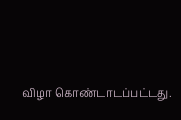விழா கொண்டாடப்பட்டது.